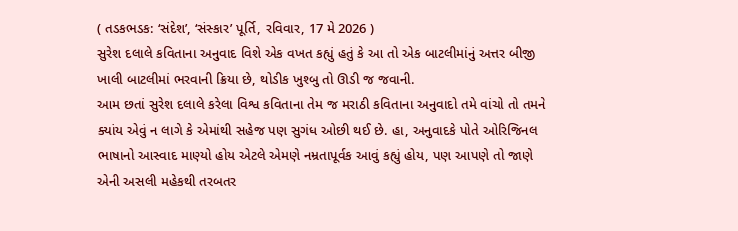( તડકભડક: ‘સંદેશ’, ‘સંસ્કાર’ પૂર્તિ, રવિવાર, 17 મે 2026 )
સુરેશ દલાલે કવિતાના અનુવાદ વિશે એક વખત કહ્યું હતું કે આ તો એક બાટલીમાંનું અત્તર બીજી ખાલી બાટલીમાં ભરવાની ક્રિયા છે, થોડીક ખુશ્બુ તો ઊડી જ જવાની.
આમ છતાં સુરેશ દલાલે કરેલા વિશ્વ કવિતાના તેમ જ મરાઠી કવિતાના અનુવાદો તમે વાંચો તો તમને ક્યાંય એવું ન લાગે કે એમાંથી સહેજ પણ સુગંધ ઓછી થઈ છે. હા, અનુવાદકે પોતે ઓરિજિનલ ભાષાનો આસ્વાદ માણ્યો હોય એટલે એમણે નમ્રતાપૂર્વક આવું કહ્યું હોય, પણ આપણે તો જાણે એની અસલી મહેકથી તરબતર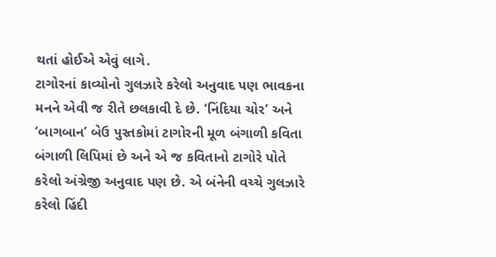થતાં હોઈએ એવું લાગે.
ટાગોરનાં કાવ્યોનો ગુલઝારે કરેલો અનુવાદ પણ ભાવકના મનને એવી જ રીતે છલકાવી દે છે. ‘નિંદિયા ચોર’ અને ‘બાગબાન’ બેઉ પુસ્તકોમાં ટાગોરની મૂળ બંગાળી કવિતા બંગાળી લિપિમાં છે અને એ જ કવિતાનો ટાગોરે પોતે કરેલો અંગ્રેજી અનુવાદ પણ છે. એ બંનેની વચ્ચે ગુલઝારે કરેલો હિંદી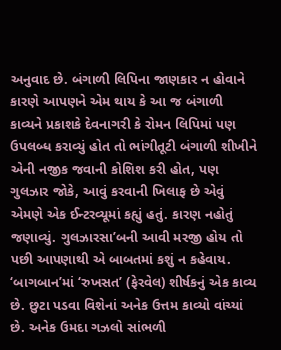અનુવાદ છે. બંગાળી લિપિના જાણકાર ન હોવાને કારણે આપણને એમ થાય કે આ જ બંગાળી કાવ્યને પ્રકાશકે દેવનાગરી કે રોમન લિપિમાં પણ ઉપલબ્ધ કરાવ્યું હોત તો ભાંગીતૂટી બંગાળી શીખીને એની નજીક જવાની કોશિશ કરી હોત, પણ ગુલઝાર જોકે, આવું કરવાની ખિલાફ છે એવું
એમણે એક ઈન્ટરવ્યૂમાં કહ્યું હતું. કારણ નહોતું જણાવ્યું. ગુલઝારસા’બની આવી મરજી હોય તો પછી આપણાથી એ બાબતમાં કશું ન કહેવાય.
‘બાગબાન’માં ‘રુખસત’ (ફેરવેલ) શીર્ષકનું એક કાવ્ય છે. છુટા પડવા વિશેનાં અનેક ઉત્તમ કાવ્યો વાંચ્યાં છે. અનેક ઉમદા ગઝલો સાંભળી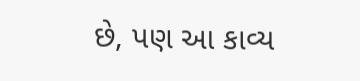છે, પણ આ કાવ્ય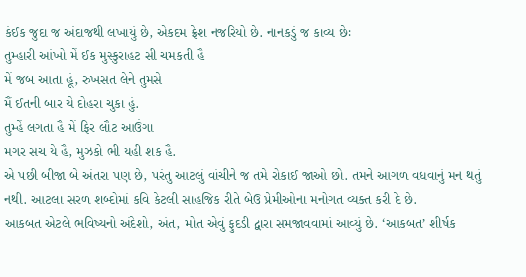કંઈક જુદા જ અંદાજથી લખાયું છે, એકદમ ફ્રેશ નજરિયો છે. નાનકડું જ કાવ્ય છેઃ
તુમ્હારી આંખો મેં ઈક મુસ્કુરાહટ સી ચમકતી હૈ
મેં જબ આતા હૂં, રુખસત લેને તુમસે
મૈં ઈતની બાર યે દોહરા ચુકા હું.
તુમ્હેં લગતા હૈ મેં ફિર લૌટ આઉંગા
મગર સચ યે હૈ, મુઝકો ભી યહી શક હૈ.
એ પછી બીજા બે અંતરા પણ છે, પરંતુ આટલું વાંચીને જ તમે રોકાઈ જાઓ છો. તમને આગળ વધવાનું મન થતું નથી. આટલા સરળ શબ્દોમાં કવિ કેટલી સાહજિક રીતે બેઉ પ્રેમીઓના મનોગત વ્યક્ત કરી દે છે.
આકબત એટલે ભવિષ્યનો અંદેશો, અંત, મોત એવું ફુદડી દ્વારા સમજાવવામાં આવ્યું છે. ‘આકબત’ શીર્ષક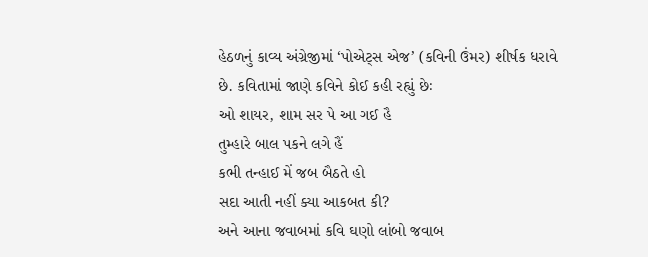હેઠળનું કાવ્ય અંગ્રેજીમાં ‘પોએટ્સ એજ’ (કવિની ઉંમર) શીર્ષક ધરાવે છે. કવિતામાં જાણે કવિને કોઈ કહી રહ્યું છેઃ
ઓ શાયર, શામ સર પે આ ગઈ હૈ
તુમ્હારે બાલ પકને લગે હૈં
કભી તન્હાઈ મેં જબ બૈઠતે હો
સદા આતી નહીં ક્યા આકબત કી?
અને આના જવાબમાં કવિ ઘણો લાંબો જવાબ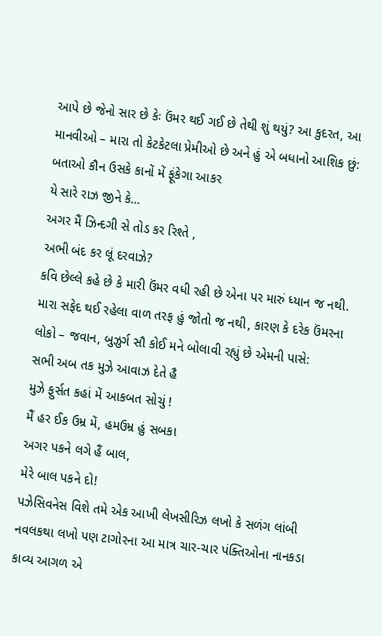આપે છે જેનો સાર છે કેઃ ઉંમર થઈ ગઈ છે તેથી શું થયું? આ કુદરત, આ માનવીઓ – મારા તો કેટકેટલા પ્રેમીઓ છે અને હું એ બધાનો આશિક છું:
બતાઓ કૌન ઉસકે કાનોં મેં ફૂંકેગા આકર
યે સારે રાઝ જીને કે…
અગર મૈં ઝિન્દગી સે તોડ કર રિશ્તે ,
અભી બંદ કર લૂં દરવાઝે?
કવિ છેલ્લે કહે છે કે મારી ઉંમર વધી રહી છે એના પર મારું ધ્યાન જ નથી. મારા સફેદ થઈ રહેલા વાળ તરફ હું જોતો જ નથી, કારણ કે દરેક ઉંમરના લોકો – જવાન, બુઝુર્ગ સૌ કોઈ મને બોલાવી રહ્યું છે એમની પાસે:
સભી અબ તક મુઝે આવાઝ દેતે હૈ
મુઝે ફુર્સત કહાં મેં આકબત સોચું !
મૈં હર ઈક ઉમ્ર મેં, હમઉમ્ર હું સબકા
અગર પકને લગે હૈં બાલ,
મેરે બાલ પકને દો!
પઝેસિવનેસ વિશે તમે એક આખી લેખસીરિઝ લખો કે સળંગ લાંબી નવલકથા લખો પણ ટાગોરના આ માત્ર ચાર-ચાર પંક્તિઓના નાનકડા કાવ્ય આગળ એ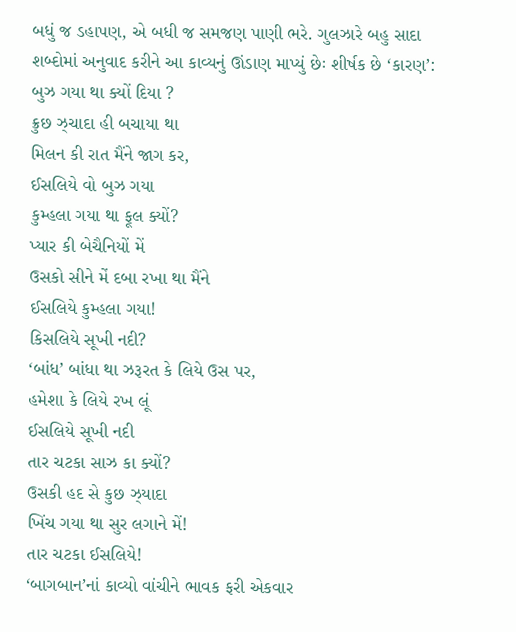બધું જ ડહાપણ, એ બધી જ સમજણ પાણી ભરે. ગુલઝારે બહુ સાદા શબ્દોમાં અનુવાદ કરીને આ કાવ્યનું ઊંડાણ માપ્યું છેઃ શીર્ષક છે ‘કારણ’:
બુઝ ગયા થા ક્યોં દિયા ?
ક્રુછ ઝ્ચાદા હી બચાયા થા
મિલન કી રાત મૈંને જાગ કર,
ઈસલિયે વો બુઝ ગયા
કુમ્હલા ગયા થા ફૂલ ક્યોં?
પ્યાર કી બેચૈનિયોં મેં
ઉસકો સીને મેં દબા રખા થા મૈંને
ઈસલિયે કુમ્હલા ગયા!
કિસલિયે સૂખી નદી?
‘બાંધ’ બાંધા થા ઝરૂરત કે લિયે ઉસ પર,
હમેશા કે લિયે રખ લૂં
ઈસલિયે સૂખી નદી
તાર ચટકા સાઝ કા ક્યોં?
ઉસકી હદ સે કુછ ઝ્યાદા
ખિંચ ગયા થા સુર લગાને મેં!
તાર ચટકા ઈસલિયે!
‘બાગબાન’નાં કાવ્યો વાંચીને ભાવક ફરી એકવાર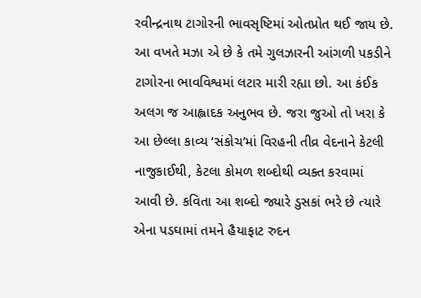રવીન્દ્રનાથ ટાગોરની ભાવસૃષ્ટિમાં ઓતપ્રોત થઈ જાય છે. આ વખતે મઝા એ છે કે તમે ગુલઝારની આંગળી પકડીને ટાગોરના ભાવવિશ્વમાં લટાર મારી રહ્યા છો. આ કંઈક અલગ જ આહ્લાદક અનુભવ છે. જરા જુઓ તો ખરા કે આ છેલ્લા કાવ્ય ‘સંકોચ’માં વિરહની તીવ્ર વેદનાને કેટલી નાજુકાઈથી, કેટલા કોમળ શબ્દોથી વ્યક્ત કરવામાં આવી છે. કવિતા આ શબ્દો જ્યારે ડુસકાં ભરે છે ત્યારે એના પડઘામાં તમને હૈયાફાટ રુદન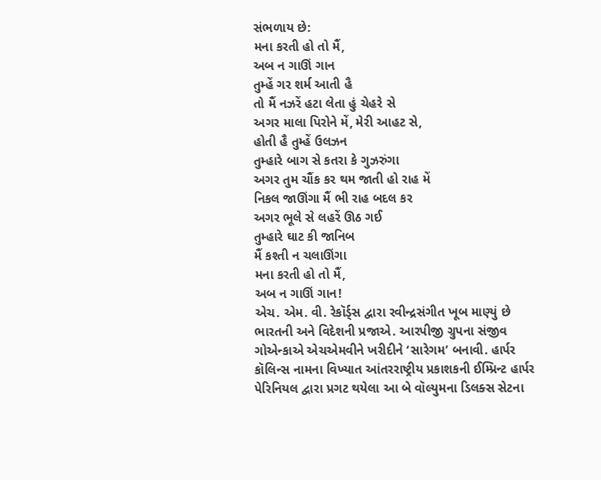સંભળાય છે:
મના કરતી હો તો મૈં,
અબ ન ગાઊં ગાન
તુમ્હેં ગર શર્મ આતી હૈ
તો મૈં નઝરેં હટા લેતા હું ચેહરે સે
અગર માલા પિરોને મેં, મેરી આહટ સે,
હોતી હૈ તુમ્હેં ઉલઝન
તુમ્હારે બાગ સે કતરા કે ગુઝરુંગા
અગર તુમ ચૌંક કર થમ જાતી હો રાહ મેં
નિકલ જાઊંગા મૈં ભી રાહ બદલ કર
અગર ભૂલે સે લહરેં ઊઠ ગઈ
તુમ્હારે ઘાટ કી જાનિબ
મૈં કશ્તી ન ચલાઊંગા
મના કરતી હો તો મૈં,
અબ ન ગાઊં ગાન!
એચ. એમ. વી. રેકૉર્ડ્સ દ્વારા રવીન્દ્રસંગીત ખૂબ માણ્યું છે ભારતની અને વિદેશની પ્રજાએ. આરપીજી ગ્રુપના સંજીવ ગોએન્કાએ એચએમવીને ખરીદીને ‘સારેગમ’ બનાવી. હાર્પર કૉલિન્સ નામના વિખ્યાત આંતરરાષ્ટ્રીય પ્રકાશકની ઈમ્પ્રિન્ટ હાર્પર પેરિનિયલ દ્વારા પ્રગટ થયેલા આ બે વૉલ્યુમના ડિલક્સ સેટના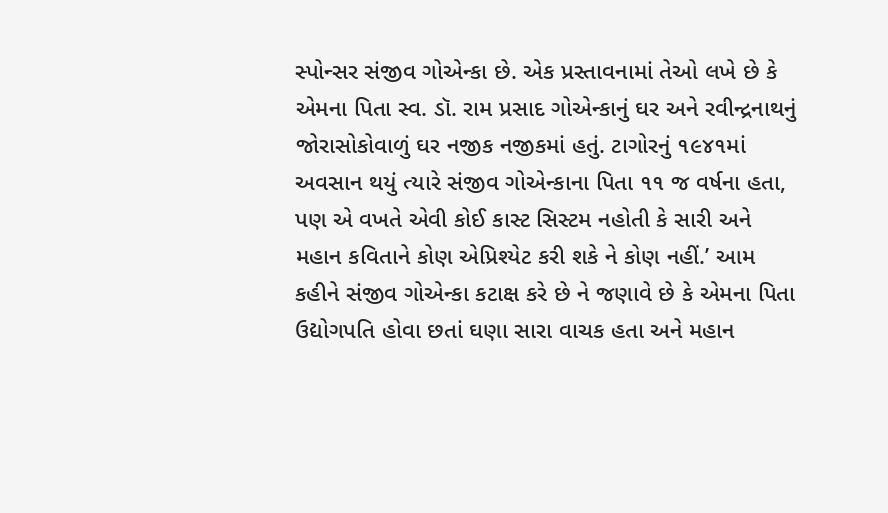સ્પોન્સર સંજીવ ગોએન્કા છે. એક પ્રસ્તાવનામાં તેઓ લખે છે કે એમના પિતા સ્વ. ડૉ. રામ પ્રસાદ ગોએન્કાનું ઘર અને રવીન્દ્રનાથનું જોરાસોકોવાળું ઘર નજીક નજીકમાં હતું. ટાગોરનું ૧૯૪૧માં અવસાન થયું ત્યારે સંજીવ ગોએન્કાના પિતા ૧૧ જ વર્ષના હતા, પણ એ વખતે એવી કોઈ કાસ્ટ સિસ્ટમ નહોતી કે સારી અને મહાન કવિતાને કોણ એપ્રિશ્યેટ કરી શકે ને કોણ નહીં.’ આમ કહીને સંજીવ ગોએન્કા કટાક્ષ કરે છે ને જણાવે છે કે એમના પિતા ઉદ્યોગપતિ હોવા છતાં ઘણા સારા વાચક હતા અને મહાન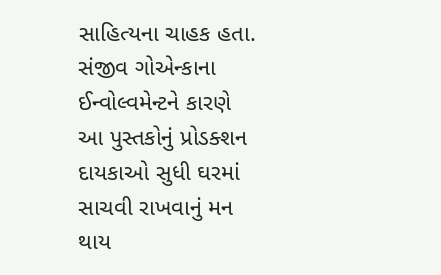સાહિત્યના ચાહક હતા.
સંજીવ ગોએન્કાના ઈન્વોલ્વમેન્ટને કારણે આ પુસ્તકોનું પ્રોડક્શન દાયકાઓ સુધી ઘરમાં સાચવી રાખવાનું મન થાય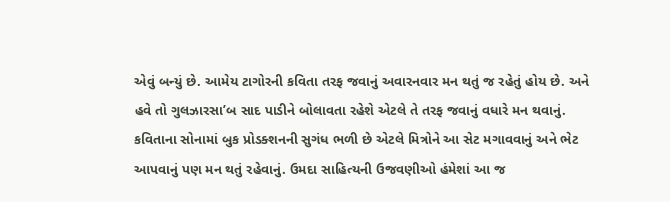એવું બન્યું છે. આમેય ટાગોરની કવિતા તરફ જવાનું અવારનવાર મન થતું જ રહેતું હોય છે. અને હવે તો ગુલઝારસા’બ સાદ પાડીને બોલાવતા રહેશે એટલે તે તરફ જવાનું વધારે મન થવાનું. કવિતાના સોનામાં બુક પ્રોડક્શનની સુગંધ ભળી છે એટલે મિત્રોને આ સેટ મગાવવાનું અને ભેટ આપવાનું પણ મન થતું રહેવાનું. ઉમદા સાહિત્યની ઉજવણીઓ હંમેશાં આ જ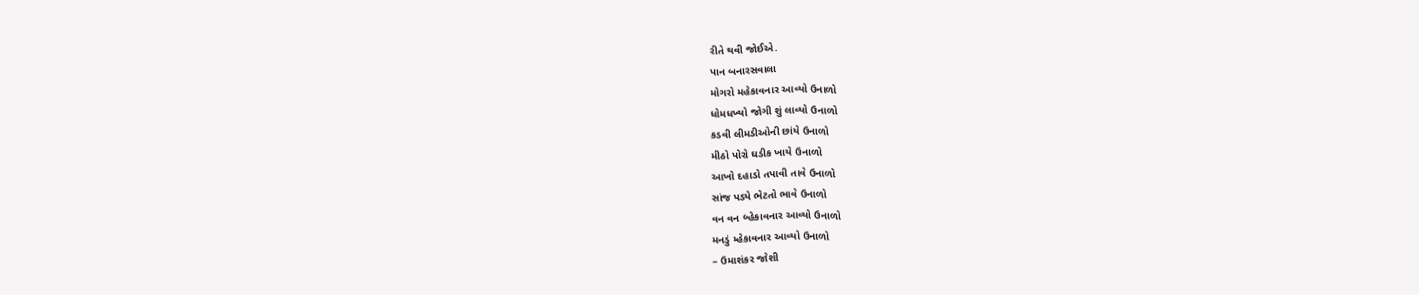રીતે થવી જોઈએ.
પાન બનારસવાલા
મોગરો મહેકાવનાર આવ્યો ઉનાળો
ધોમધખ્યો જોગી શું લાવ્યો ઉનાળો
કડવી લીમડીઓની છાંયે ઉનાળો
મીઠો પોરો ઘડીક ખાયે ઉનાળો
આખો દહાડો તપાવી તાવે ઉનાળો
સાંજ પડ્યે ભેટતો ભાવે ઉનાળો
વન વન બ્હેકાવનાર આવ્યો ઉનાળો
મનડું મ્હેકાવનાર આવ્યો ઉનાળો
– ઉમાશંકર જોશી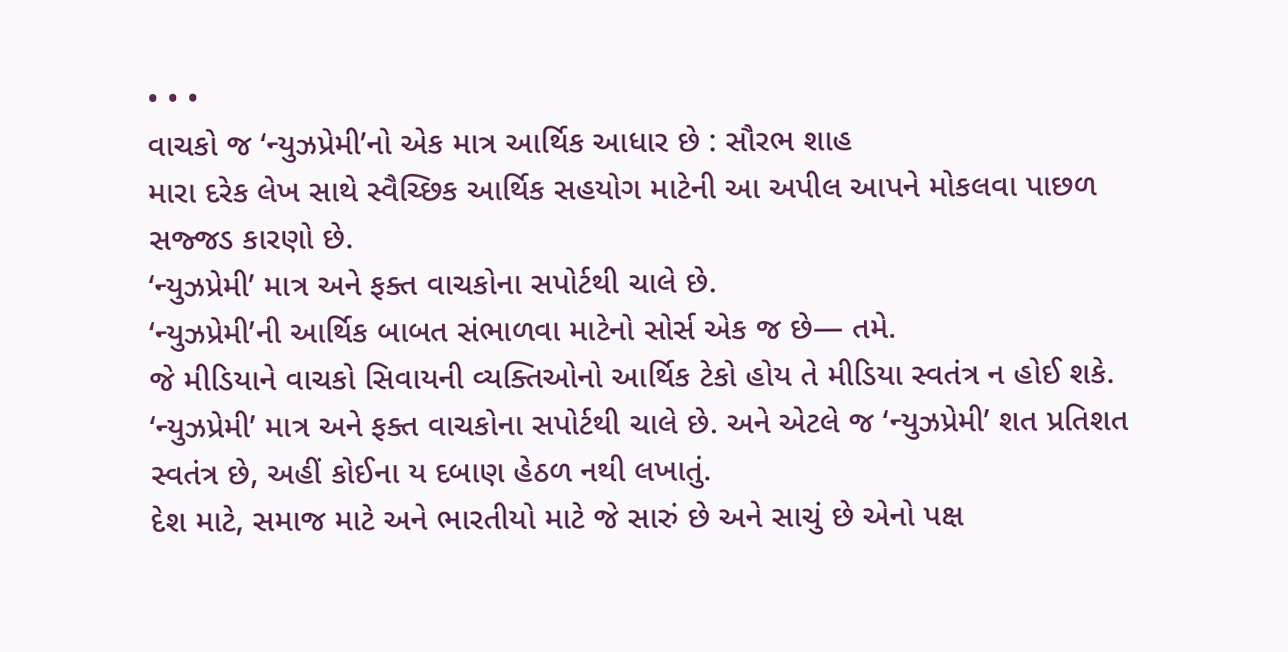• • •
વાચકો જ ‘ન્યુઝપ્રેમી’નો એક માત્ર આર્થિક આધાર છે : સૌરભ શાહ
મારા દરેક લેખ સાથે સ્વૈચ્છિક આર્થિક સહયોગ માટેની આ અપીલ આપને મોકલવા પાછળ સજ્જડ કારણો છે.
‘ન્યુઝપ્રેમી’ માત્ર અને ફક્ત વાચકોના સપોર્ટથી ચાલે છે.
‘ન્યુઝપ્રેમી’ની આર્થિક બાબત સંભાળવા માટેનો સોર્સ એક જ છે— તમે.
જે મીડિયાને વાચકો સિવાયની વ્યક્તિઓનો આર્થિક ટેકો હોય તે મીડિયા સ્વતંત્ર ન હોઈ શકે.
‘ન્યુઝપ્રેમી’ માત્ર અને ફક્ત વાચકોના સપોર્ટથી ચાલે છે. અને એટલે જ ‘ન્યુઝપ્રેમી’ શત પ્રતિશત સ્વતંત્ર છે, અહીં કોઈના ય દબાણ હેઠળ નથી લખાતું.
દેશ માટે, સમાજ માટે અને ભારતીયો માટે જે સારું છે અને સાચું છે એનો પક્ષ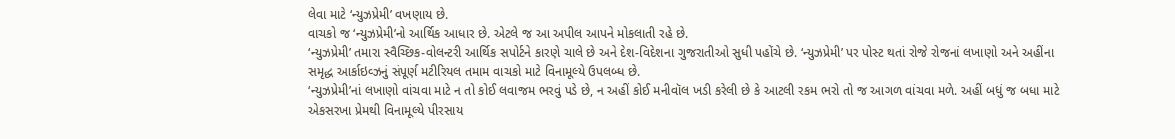લેવા માટે ‘ન્યુઝપ્રેમી’ વખણાય છે.
વાચકો જ ‘ન્યુઝપ્રેમી’નો આર્થિક આધાર છે. એટલે જ આ અપીલ આપને મોકલાતી રહે છે.
‘ન્યુઝપ્રેમી’ તમારા સ્વૈચ્છિક‐વોલન્ટરી આર્થિક સપોર્ટને કારણે ચાલે છે અને દેશ-વિદેશના ગુજરાતીઓ સુધી પહોંચે છે. ‘ન્યુઝપ્રેમી’ પર પોસ્ટ થતાં રોજે રોજનાં લખાણો અને અહીંના સમૃદ્ધ આર્કાઇવ્ઝનું સંપૂર્ણ મટીરિયલ તમામ વાચકો માટે વિનામૂલ્યે ઉપલબ્ધ છે.
‘ન્યુઝપ્રેમી’નાં લખાણો વાંચવા માટે ન તો કોઈ લવાજમ ભરવું પડે છે, ન અહીં કોઈ મનીવૉલ ખડી કરેલી છે કે આટલી રકમ ભરો તો જ આગળ વાંચવા મળે. અહીં બધું જ બધા માટે એકસરખા પ્રેમથી વિનામૂલ્યે પીરસાય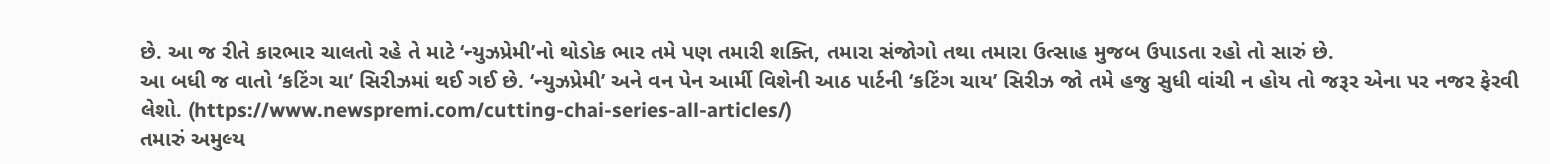છે. આ જ રીતે કારભાર ચાલતો રહે તે માટે ‘ન્યુઝપ્રેમી’નો થોડોક ભાર તમે પણ તમારી શક્તિ, તમારા સંજોગો તથા તમારા ઉત્સાહ મુજબ ઉપાડતા રહો તો સારું છે.
આ બધી જ વાતો ‘કટિંગ ચા’ સિરીઝમાં થઈ ગઈ છે. ‘ન્યુઝપ્રેમી’ અને વન પેન આર્મી વિશેની આઠ પાર્ટની ‘કટિંગ ચાય’ સિરીઝ જો તમે હજુ સુધી વાંચી ન હોય તો જરૂર એના પર નજર ફેરવી લેશો. (https://www.newspremi.com/cutting-chai-series-all-articles/)
તમારું અમુલ્ય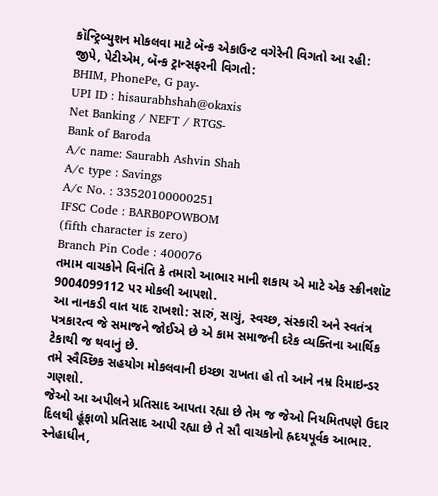કૉન્ટ્રિબ્યુશન મોકલવા માટે બૅન્ક એકાઉન્ટ વગેરેની વિગતો આ રહી:
જીપે, પેટીએમ, બૅન્ક ટ્રાન્સફરની વિગતો:
BHIM, PhonePe, G pay-
UPI ID : hisaurabhshah@okaxis
Net Banking / NEFT / RTGS-
Bank of Baroda
A/c name: Saurabh Ashvin Shah
A/c type : Savings
A/c No. : 33520100000251
IFSC Code : BARB0POWBOM
(fifth character is zero)
Branch Pin Code : 400076
તમામ વાચકોને વિનંતિ કે તમારો આભાર માની શકાય એ માટે એક સ્ક્રીનશૉટ 9004099112 પર મોકલી આપશો.
આ નાનકડી વાત યાદ રાખશો: સારું, સાચું, સ્વચ્છ, સંસ્કારી અને સ્વતંત્ર પત્રકારત્વ જે સમાજને જોઈએ છે એ કામ સમાજની દરેક વ્યક્તિના આર્થિક ટેકાથી જ થવાનું છે.
તમે સ્વૈચ્છિક સહયોગ મોકલવાની ઇચ્છા રાખતા હો તો આને નમ્ર રિમાઇન્ડર ગણશો.
જેઓ આ અપીલને પ્રતિસાદ આપતા રહ્યા છે તેમ જ જેઓ નિયમિતપણે ઉદાર દિલથી હૂંફાળો પ્રતિસાદ આપી રહ્યા છે તે સૌ વાચકોનો હ્રદયપૂર્વક આભાર.
સ્નેહાધીન,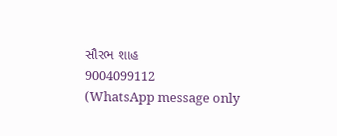સૌરભ શાહ
9004099112
(WhatsApp message only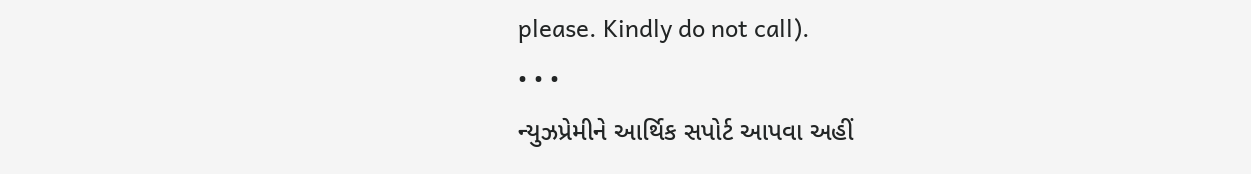please. Kindly do not call).
• • •
ન્યુઝપ્રેમીને આર્થિક સપોર્ટ આપવા અહીં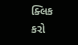ક્લિક કરો